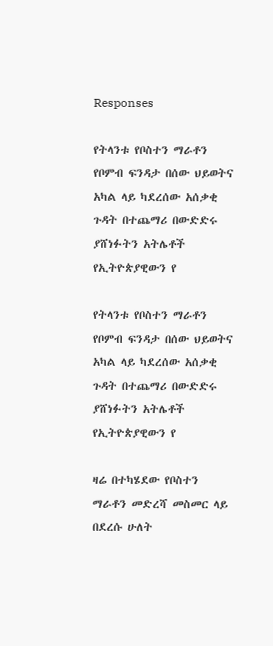Responses

የትላንቱ የቦስተን ማራቶን የቦምብ ፍንዳታ በሰው ህይወትና አካል ላይ ካደረሰው አሰቃቂ ጉዳት በተጨማሪ በውድድሩ ያሸነፉትን አትሌቶች የኢትዮጵያዊውን የ

የትላንቱ የቦስተን ማራቶን የቦምብ ፍንዳታ በሰው ህይወትና አካል ላይ ካደረሰው አሰቃቂ ጉዳት በተጨማሪ በውድድሩ ያሸነፉትን አትሌቶች የኢትዮጵያዊውን የ

ዛሬ በተካሄደው የቦስተን ማራቶን መድረሻ መስመር ላይ በደረሱ ሁለት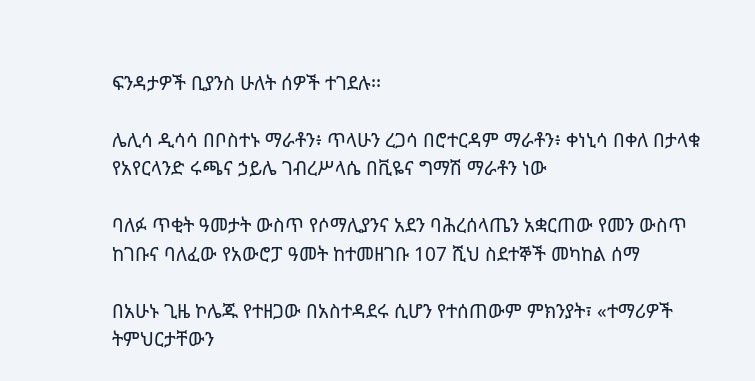ፍንዳታዎች ቢያንስ ሁለት ሰዎች ተገደሉ፡፡

ሌሊሳ ዲሳሳ በቦስተኑ ማራቶን፥ ጥላሁን ረጋሳ በሮተርዳም ማራቶን፥ ቀነኒሳ በቀለ በታላቁ የአየርላንድ ሩጫና ኃይሌ ገብረሥላሴ በቪዬና ግማሽ ማራቶን ነው

ባለፉ ጥቂት ዓመታት ውስጥ የሶማሊያንና አደን ባሕረሰላጤን አቋርጠው የመን ውስጥ ከገቡና ባለፈው የአውሮፓ ዓመት ከተመዘገቡ 107 ሺህ ስደተኞች መካከል ሰማ

በአሁኑ ጊዜ ኮሌጁ የተዘጋው በአስተዳደሩ ሲሆን የተሰጠውም ምክንያት፣ «ተማሪዎች ትምህርታቸውን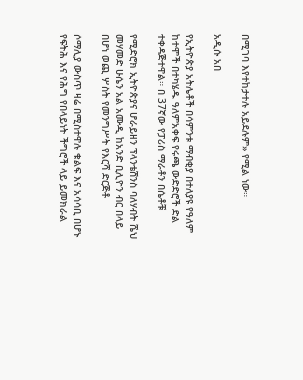በሚገባ እየተከታተሉ አይደሉም» የሚል ነው።

አዲሱ አበ

የኢትዮጵያ አትሌቶች በሳምንቱ ማብቂያ በተለያዩ የዓለም ከተሞች በተካሄዱ ዓለምአቀፍ የሩጫ ውድድሮች ድል ተቀዳጅተዋል። በ 37ኛው የፓሪስ ማራቶን በሴቶቹ

የሚድሮክ ኢትዮጵያና ሆራይዘን ፕላንቴሽንስ ባለሃብት ሼህ መሃመድ ሁሴን አል አሙዲ ከአንድ ቢሊዮን ብር በላይ በሆነ ወጪ ሦስት የመንግሥት የእርሻ ድርጅቶ

ሶማሊያ ውስጥ ዛሬ በሚስተዋሉ ቁልፍ እና አሳሳቢ በሆኑ የፍትሕ እና የሕግ የበላይነት ችግሮች ላይ ይመክራል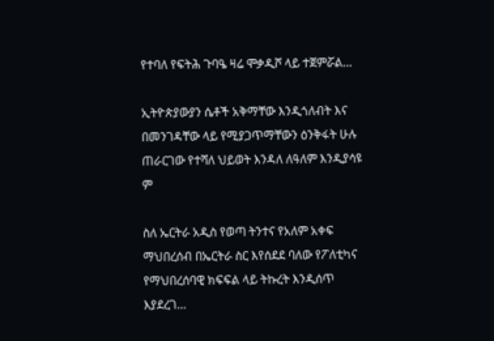የተባለ የፍትሕ ጉባዔ ዛሬ ሞቃዲሾ ላይ ተጀምሯል…

ኢትዮጵያውያን ሴቶች አቅማቸው እንዲጎለብት እና በመንገዳቸው ላይ የሚያጋጥማቸውን ዕንቅፋት ሁሉ ጠራርገው የተሻለ ህይወት እንዳለ ለዓለም እንዲያሳዩ ም

ስለ ኤርትራ አዲስ የወጣ ትንተና የአለም አቀፍ ማህበረሰብ በኤርትራ ስር እየሰደደ ባለው የፖለቲካና የማህበረሰባዊ ክፍፍል ላይ ትኩረት እንዲሰጥ እያደረገ…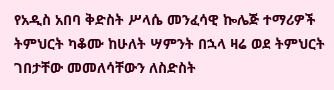የአዲስ አበባ ቅድስት ሥላሴ መንፈሳዊ ኰሌጅ ተማሪዎች ትምህርት ካቆሙ ከሁለት ሣምንት በኋላ ዛሬ ወደ ትምህርት ገበታቸው መመለሳቸውን ለስድስት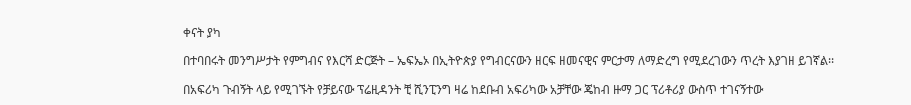ቀናት ያካ

በተባበሩት መንግሥታት የምግብና የእርሻ ድርጅት – ኤፍኤኦ በኢትዮጵያ የግብርናውን ዘርፍ ዘመናዊና ምርታማ ለማድረግ የሚደረገውን ጥረት እያገዘ ይገኛል፡፡

በአፍሪካ ጉብኝት ላይ የሚገኙት የቻይናው ፕሬዚዳንት ቺ ሺንፒንግ ዛሬ ከደቡብ አፍሪካው አቻቸው ጄከብ ዙማ ጋር ፕሪቶሪያ ውስጥ ተገናኝተው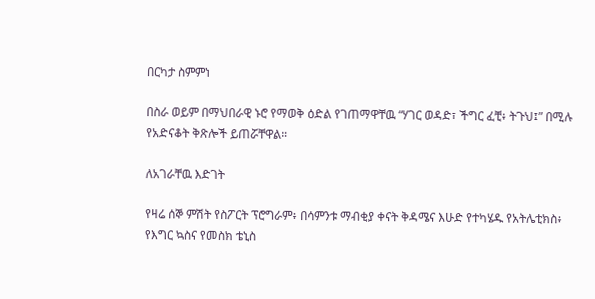በርካታ ስምምነ

በስራ ወይም በማህበራዊ ኑሮ የማወቅ ዕድል የገጠማዋቸዉ “ሃገር ወዳድ፣ ችግር ፈቺ፥ ትጉህ፤” በሚሉ የአድናቆት ቅጽሎች ይጠሯቸዋል።

ለአገራቸዉ እድገት

የዛሬ ሰኞ ምሽት የስፖርት ፕሮግራም፥ በሳምንቱ ማብቂያ ቀናት ቅዳሜና እሁድ የተካሄዱ የአትሌቲክስ፥ የእግር ኳስና የመስክ ቴኒስ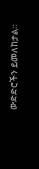ውድድሮችን ይመለከታል።